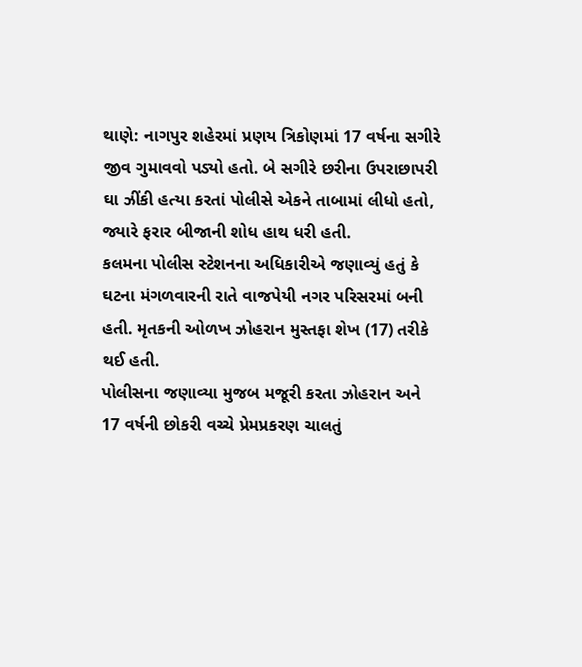થાણે: નાગપુર શહેરમાં પ્રણય ત્રિકોણમાં 17 વર્ષના સગીરે જીવ ગુમાવવો પડ્યો હતો. બે સગીરે છરીના ઉપરાછાપરી ઘા ઝીંકી હત્યા કરતાં પોલીસે એકને તાબામાં લીધો હતો, જ્યારે ફરાર બીજાની શોધ હાથ ધરી હતી.
કલમના પોલીસ સ્ટેશનના અધિકારીએ જણાવ્યું હતું કે ઘટના મંગળવારની રાતે વાજપેયી નગર પરિસરમાં બની હતી. મૃતકની ઓળખ ઝોહરાન મુસ્તફા શેખ (17) તરીકે થઈ હતી.
પોલીસના જણાવ્યા મુજબ મજૂરી કરતા ઝોહરાન અને 17 વર્ષની છોકરી વચ્ચે પ્રેમપ્રકરણ ચાલતું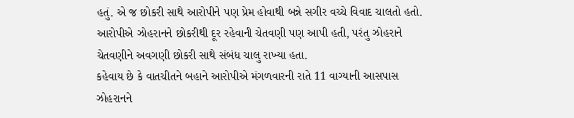હતું. એ જ છોકરી સાથે આરોપીને પણ પ્રેમ હોવાથી બન્ને સગીર વચ્ચે વિવાદ ચાલતો હતો. આરોપીએ ઝોહરાનને છોકરીથી દૂર રહેવાની ચેતવણી પણ આપી હતી, પરંતુ ઝોહરાને ચેતવણીને અવગણી છોકરી સાથે સંબંધ ચાલુ રાખ્યા હતા.
કહેવાય છે કે વાતચીતને બહાને આરોપીએ મંગળવારની રાતે 11 વાગ્યાની આસપાસ ઝોહરાનને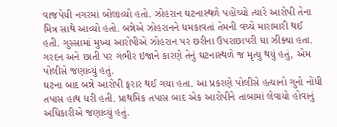વાજપેયી નગરમાં બોલાવ્યો હતો. ઝોહરાન ઘટનાસ્થળે પહોંચ્યો ત્યારે આરોપી તેના મિત્ર સાથે આવ્યો હતો. બન્નેએ ઝોહરાનને ધમકાવતાં તેમની વચ્ચે મારામારી થઈ હતી. ગુસ્સામાં મુખ્ય આરોપીએ ઝોહરાન પર છરીના ઉપરાછાપરી ઘા ઝીંક્યા હતા. ગરદન અને છાતી પર ગંભીર ઇજાને કારણે તેનું ઘટનાસ્થળે જ મૃત્યુ થયું હતું, એમ પોલીસે જણાવ્યું હતું.
ઘટના બાદ બન્ને આરોપી ફરાર થઈ ગયા હતા. આ પ્રકરણે પોલીસે હત્યાનો ગુનો નોંધી તપાસ હાથ ધરી હતી. પ્રાથમિક તપાસ બાદ એક આરોપીને તાબામાં લેવાયો હોવાનું અધિકારીએ જણાવ્યું હતું.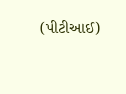(પીટીઆઈ)